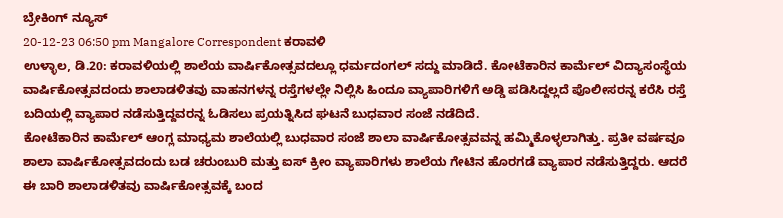ಬ್ರೇಕಿಂಗ್ ನ್ಯೂಸ್
20-12-23 06:50 pm Mangalore Correspondent ಕರಾವಳಿ
ಉಳ್ಳಾಲ, ಡಿ.20: ಕರಾವಳಿಯಲ್ಲಿ ಶಾಲೆಯ ವಾರ್ಷಿಕೋತ್ಸವದಲ್ಲೂ ಧರ್ಮದಂಗಲ್ ಸದ್ದು ಮಾಡಿದೆ. ಕೋಟೆಕಾರಿನ ಕಾರ್ಮೆಲ್ ವಿದ್ಯಾಸಂಸ್ಥೆಯ ವಾರ್ಷಿಕೋತ್ಸವದಂದು ಶಾಲಾಡಳಿತವು ವಾಹನಗಳನ್ನ ರಸ್ತೆಗಳಲ್ಲೇ ನಿಲ್ಲಿಸಿ ಹಿಂದೂ ವ್ಯಾಪಾರಿಗಳಿಗೆ ಅಡ್ಡಿ ಪಡಿಸಿದ್ದಲ್ಲದೆ ಪೊಲೀಸರನ್ನ ಕರೆಸಿ ರಸ್ತೆ ಬದಿಯಲ್ಲಿ ವ್ಯಾಪಾರ ನಡೆಸುತ್ತಿದ್ದವರನ್ನ ಓಡಿಸಲು ಪ್ರಯತ್ನಿಸಿದ ಘಟನೆ ಬುಧವಾರ ಸಂಜೆ ನಡೆದಿದೆ.
ಕೋಟೆಕಾರಿನ ಕಾರ್ಮೆಲ್ ಆಂಗ್ಲ ಮಾಧ್ಯಮ ಶಾಲೆಯಲ್ಲಿ ಬುಧವಾರ ಸಂಜೆ ಶಾಲಾ ವಾರ್ಷಿಕೋತ್ಸವವನ್ನ ಹಮ್ಮಿಕೊಳ್ಳಲಾಗಿತ್ತು. ಪ್ರತೀ ವರ್ಷವೂ ಶಾಲಾ ವಾರ್ಷಿಕೋತ್ಸವದಂದು ಬಡ ಚರುಂಬುರಿ ಮತ್ತು ಐಸ್ ಕ್ರೀಂ ವ್ಯಾಪಾರಿಗಳು ಶಾಲೆಯ ಗೇಟಿನ ಹೊರಗಡೆ ವ್ಯಾಪಾರ ನಡೆಸುತ್ತಿದ್ದರು. ಆದರೆ ಈ ಬಾರಿ ಶಾಲಾಡಳಿತವು ವಾರ್ಷಿಕೋತ್ಸವಕ್ಕೆ ಬಂದ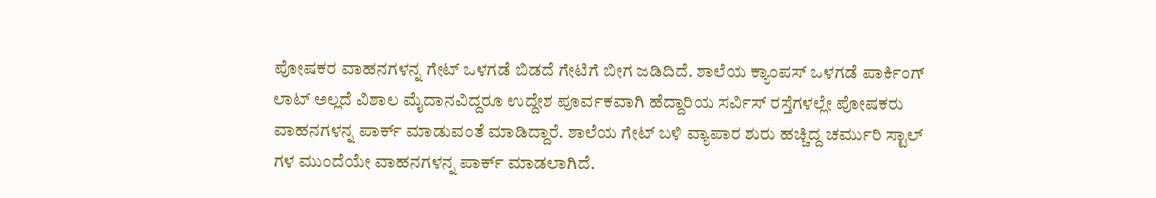ಪೋಷಕರ ವಾಹನಗಳನ್ನ ಗೇಟ್ ಒಳಗಡೆ ಬಿಡದೆ ಗೇಟಿಗೆ ಬೀಗ ಜಡಿದಿದೆ. ಶಾಲೆಯ ಕ್ಯಾಂಪಸ್ ಒಳಗಡೆ ಪಾರ್ಕಿಂಗ್ ಲಾಟ್ ಅಲ್ಲದೆ ವಿಶಾಲ ಮೈದಾನವಿದ್ದರೂ ಉದ್ದೇಶ ಪೂರ್ವಕವಾಗಿ ಹೆದ್ದಾರಿಯ ಸರ್ವಿಸ್ ರಸ್ತೆಗಳಲ್ಲೇ ಪೋಷಕರು ವಾಹನಗಳನ್ನ ಪಾರ್ಕ್ ಮಾಡುವಂತೆ ಮಾಡಿದ್ದಾರೆ. ಶಾಲೆಯ ಗೇಟ್ ಬಳಿ ವ್ಯಾಪಾರ ಶುರು ಹಚ್ಚಿದ್ದ ಚರ್ಮುರಿ ಸ್ಟಾಲ್ ಗಳ ಮುಂದೆಯೇ ವಾಹನಗಳನ್ನ ಪಾರ್ಕ್ ಮಾಡಲಾಗಿದೆ.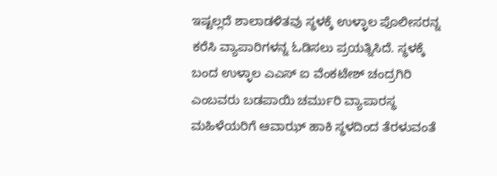ಇಷ್ಟಲ್ಲದೆ ಶಾಲಾಡಳಿತವು ಸ್ಥಳಕ್ಕೆ ಉಳ್ಳಾಲ ಪೊಲೀಸರನ್ನ ಕರೆಸಿ ವ್ಯಾಪಾರಿಗಳನ್ನ ಓಡಿಸಲು ಪ್ರಯತ್ನಿಸಿದೆ. ಸ್ಥಳಕ್ಕೆ ಬಂದ ಉಳ್ಳಾಲ ಎಎಸ್ ಐ ವೆಂಕಟೇಶ್ ಚಂದ್ರಗಿರಿ ಎಂಬವರು ಬಡಪಾಯಿ ಚರ್ಮುರಿ ವ್ಯಾಪಾರಸ್ಥ ಮಹಿಳೆಯರಿಗೆ ಆವಾಝ್ ಹಾಕಿ ಸ್ಥಳದಿಂದ ತೆರಳುವಂತೆ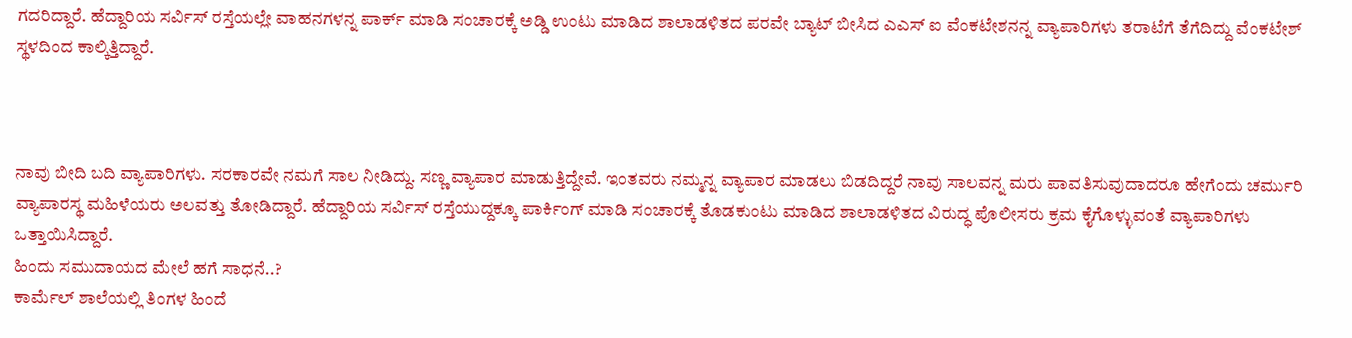ಗದರಿದ್ದಾರೆ. ಹೆದ್ದಾರಿಯ ಸರ್ವಿಸ್ ರಸ್ತೆಯಲ್ಲೇ ವಾಹನಗಳನ್ನ ಪಾರ್ಕ್ ಮಾಡಿ ಸಂಚಾರಕ್ಕೆ ಅಡ್ಡಿ ಉಂಟು ಮಾಡಿದ ಶಾಲಾಡಳಿತದ ಪರವೇ ಬ್ಯಾಟ್ ಬೀಸಿದ ಎಎಸ್ ಐ ವೆಂಕಟೇಶನನ್ನ ವ್ಯಾಪಾರಿಗಳು ತರಾಟೆಗೆ ತೆಗೆದಿದ್ದು ವೆಂಕಟೇಶ್ ಸ್ಥಳದಿಂದ ಕಾಲ್ಕಿತ್ತಿದ್ದಾರೆ.



ನಾವು ಬೀದಿ ಬದಿ ವ್ಯಾಪಾರಿಗಳು. ಸರಕಾರವೇ ನಮಗೆ ಸಾಲ ನೀಡಿದ್ದು. ಸಣ್ಣ ವ್ಯಾಪಾರ ಮಾಡುತ್ತಿದ್ದೇವೆ. ಇಂತವರು ನಮ್ಮನ್ನ ವ್ಯಾಪಾರ ಮಾಡಲು ಬಿಡದಿದ್ದರೆ ನಾವು ಸಾಲವನ್ನ ಮರು ಪಾವತಿಸುವುದಾದರೂ ಹೇಗೆಂದು ಚರ್ಮುರಿ ವ್ಯಾಪಾರಸ್ಥ ಮಹಿಳೆಯರು ಅಲವತ್ತು ತೋಡಿದ್ದಾರೆ. ಹೆದ್ದಾರಿಯ ಸರ್ವಿಸ್ ರಸ್ತೆಯುದ್ದಕ್ಕೂ ಪಾರ್ಕಿಂಗ್ ಮಾಡಿ ಸಂಚಾರಕ್ಕೆ ತೊಡಕುಂಟು ಮಾಡಿದ ಶಾಲಾಡಳಿತದ ವಿರುದ್ಧ ಪೊಲೀಸರು ಕ್ರಮ ಕೈಗೊಳ್ಳುವಂತೆ ವ್ಯಾಪಾರಿಗಳು ಒತ್ತಾಯಿಸಿದ್ದಾರೆ.
ಹಿಂದು ಸಮುದಾಯದ ಮೇಲೆ ಹಗೆ ಸಾಧನೆ..?
ಕಾರ್ಮೆಲ್ ಶಾಲೆಯಲ್ಲಿ ತಿಂಗಳ ಹಿಂದೆ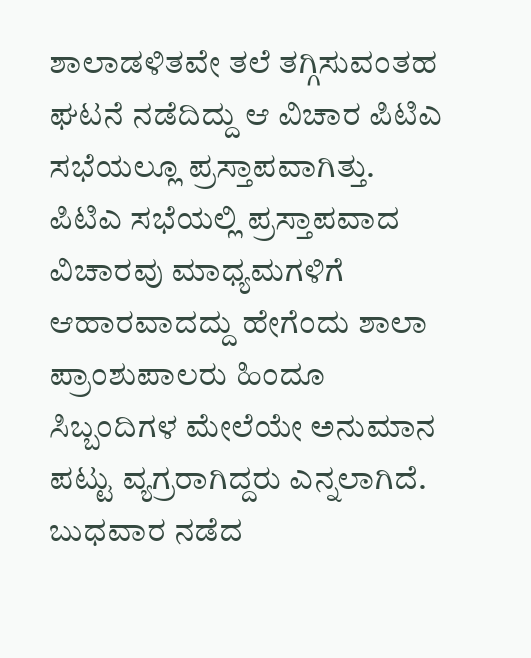ಶಾಲಾಡಳಿತವೇ ತಲೆ ತಗ್ಗಿಸುವಂತಹ ಘಟನೆ ನಡೆದಿದ್ದು ಆ ವಿಚಾರ ಪಿಟಿಎ ಸಭೆಯಲ್ಲೂ ಪ್ರಸ್ತಾಪವಾಗಿತ್ತು. ಪಿಟಿಎ ಸಭೆಯಲ್ಲಿ ಪ್ರಸ್ತಾಪವಾದ ವಿಚಾರವು ಮಾಧ್ಯಮಗಳಿಗೆ ಆಹಾರವಾದದ್ದು ಹೇಗೆಂದು ಶಾಲಾ ಪ್ರಾಂಶುಪಾಲರು ಹಿಂದೂ ಸಿಬ್ಬಂದಿಗಳ ಮೇಲೆಯೇ ಅನುಮಾನ ಪಟ್ಟು ವ್ಯಗ್ರರಾಗಿದ್ದರು ಎನ್ನಲಾಗಿದೆ. ಬುಧವಾರ ನಡೆದ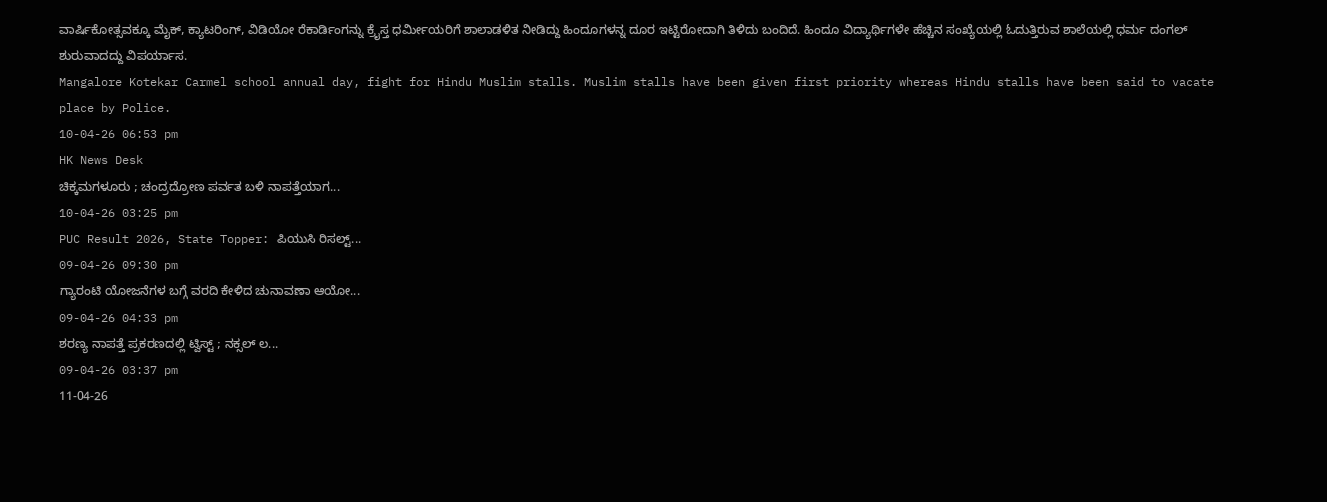ವಾರ್ಷಿಕೋತ್ಸವಕ್ಕೂ ಮೈಕ್, ಕ್ಯಾಟರಿಂಗ್, ವಿಡಿಯೋ ರೆಕಾರ್ಡಿಂಗನ್ನು ಕ್ರೈಸ್ತ ಧರ್ಮೀಯರಿಗೆ ಶಾಲಾಡಳಿತ ನೀಡಿದ್ದು ಹಿಂದೂಗಳನ್ನ ದೂರ ಇಟ್ಟಿರೋದಾಗಿ ತಿಳಿದು ಬಂದಿದೆ. ಹಿಂದೂ ವಿದ್ಯಾರ್ಥಿಗಳೇ ಹೆಚ್ಚಿನ ಸಂಖ್ಯೆಯಲ್ಲಿ ಓದುತ್ತಿರುವ ಶಾಲೆಯಲ್ಲಿ ಧರ್ಮ ದಂಗಲ್ ಶುರುವಾದದ್ದು ವಿಪರ್ಯಾಸ.
Mangalore Kotekar Carmel school annual day, fight for Hindu Muslim stalls. Muslim stalls have been given first priority whereas Hindu stalls have been said to vacate place by Police.
10-04-26 06:53 pm
HK News Desk
ಚಿಕ್ಕಮಗಳೂರು ; ಚಂದ್ರದ್ರೋಣ ಪರ್ವತ ಬಳಿ ನಾಪತ್ತೆಯಾಗ...
10-04-26 03:25 pm
PUC Result 2026, State Topper: ಪಿಯುಸಿ ರಿಸಲ್ಟ್...
09-04-26 09:30 pm
ಗ್ಯಾರಂಟಿ ಯೋಜನೆಗಳ ಬಗ್ಗೆ ವರದಿ ಕೇಳಿದ ಚುನಾವಣಾ ಆಯೋ...
09-04-26 04:33 pm
ಶರಣ್ಯ ನಾಪತ್ತೆ ಪ್ರಕರಣದಲ್ಲಿ ಟ್ವಿಸ್ಟ್ ; ನಕ್ಸಲ್ ಲ...
09-04-26 03:37 pm
11-04-26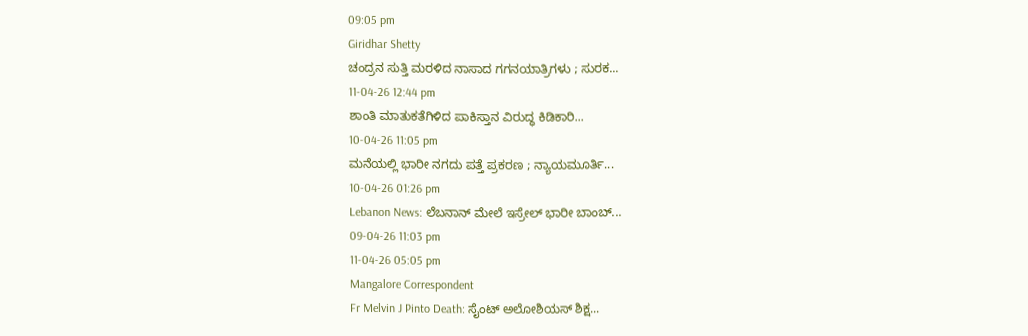09:05 pm
Giridhar Shetty
ಚಂದ್ರನ ಸುತ್ತಿ ಮರಳಿದ ನಾಸಾದ ಗಗನಯಾತ್ರಿಗಳು ; ಸುರಕ...
11-04-26 12:44 pm
ಶಾಂತಿ ಮಾತುಕತೆಗಿಳಿದ ಪಾಕಿಸ್ತಾನ ವಿರುದ್ಧ ಕಿಡಿಕಾರಿ...
10-04-26 11:05 pm
ಮನೆಯಲ್ಲಿ ಭಾರೀ ನಗದು ಪತ್ತೆ ಪ್ರಕರಣ ; ನ್ಯಾಯಮೂರ್ತಿ...
10-04-26 01:26 pm
Lebanon News: ಲೆಬನಾನ್ ಮೇಲೆ ಇಸ್ರೇಲ್ ಭಾರೀ ಬಾಂಬ್...
09-04-26 11:03 pm
11-04-26 05:05 pm
Mangalore Correspondent
Fr Melvin J Pinto Death: ಸೈಂಟ್ ಅಲೋಶಿಯಸ್ ಶಿಕ್ಷ...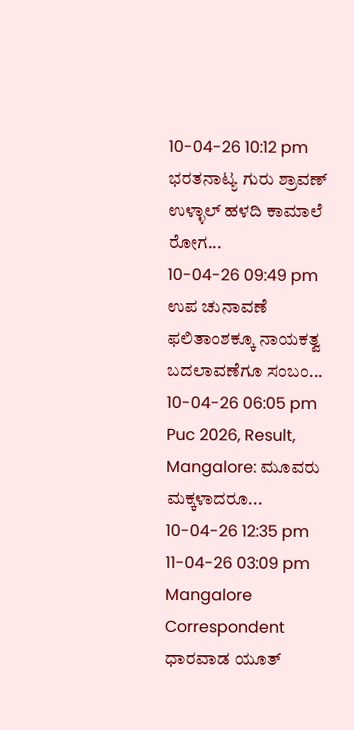10-04-26 10:12 pm
ಭರತನಾಟ್ಯ ಗುರು ಶ್ರಾವಣ್ ಉಳ್ಳಾಲ್ ಹಳದಿ ಕಾಮಾಲೆ ರೋಗ...
10-04-26 09:49 pm
ಉಪ ಚುನಾವಣೆ ಫಲಿತಾಂಶಕ್ಕೂ ನಾಯಕತ್ವ ಬದಲಾವಣೆಗೂ ಸಂಬಂ...
10-04-26 06:05 pm
Puc 2026, Result, Mangalore: ಮೂವರು ಮಕ್ಕಳಾದರೂ...
10-04-26 12:35 pm
11-04-26 03:09 pm
Mangalore Correspondent
ಧಾರವಾಡ ಯೂತ್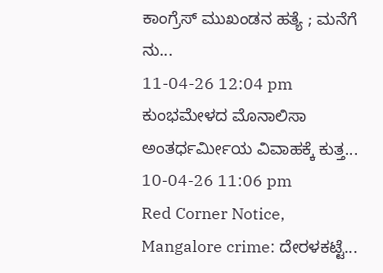ಕಾಂಗ್ರೆಸ್ ಮುಖಂಡನ ಹತ್ಯೆ ; ಮನೆಗೆ ನು...
11-04-26 12:04 pm
ಕುಂಭಮೇಳದ ಮೊನಾಲಿಸಾ ಅಂತರ್ಧರ್ಮೀಯ ವಿವಾಹಕ್ಕೆ ಕುತ್ತ...
10-04-26 11:06 pm
Red Corner Notice, Mangalore crime: ದೇರಳಕಟ್ಟೆ...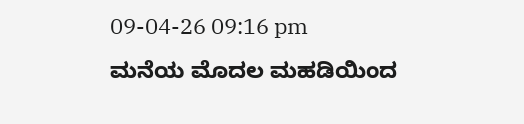09-04-26 09:16 pm
ಮನೆಯ ಮೊದಲ ಮಹಡಿಯಿಂದ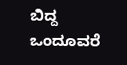ಬಿದ್ದ ಒಂದೂವರೆ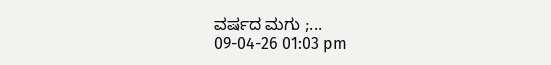ವರ್ಷದ ಮಗು ;...
09-04-26 01:03 pm